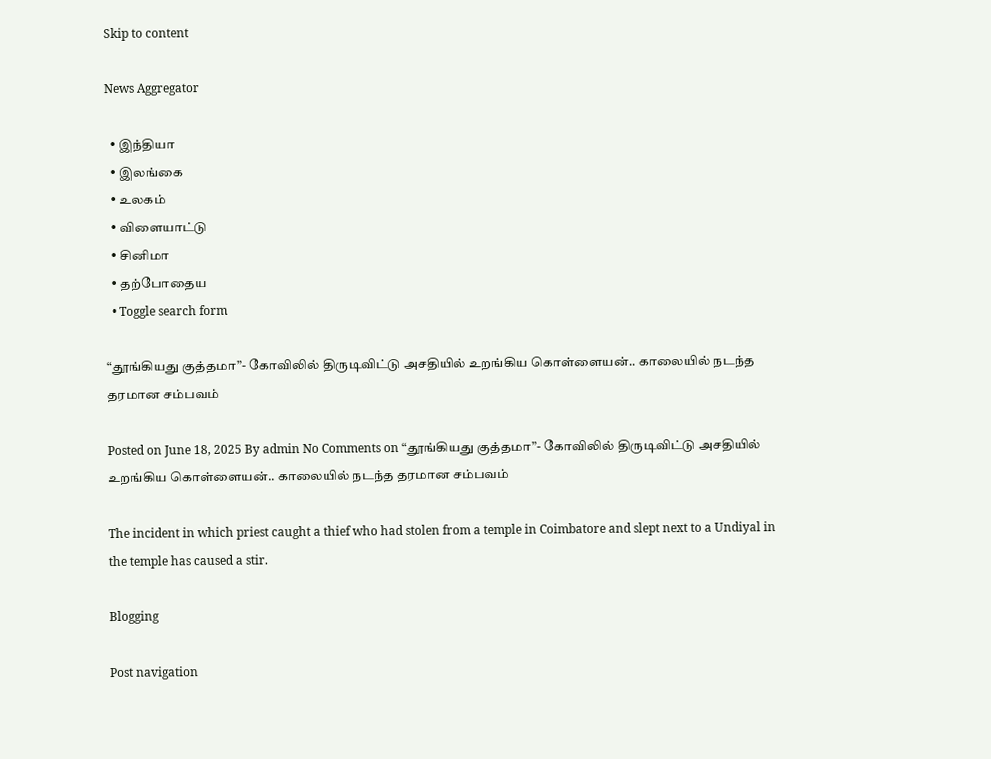Skip to content

News Aggregator

  • இந்தியா
  • இலங்கை
  • உலகம்
  • விளையாட்டு
  • சினிமா
  • தற்போதைய
  • Toggle search form

“தூங்கியது குத்தமா”- கோவிலில் திருடிவிட்டு அசதியில் உறங்கிய கொள்ளையன்.. காலையில் நடந்த தரமான சம்பவம்

Posted on June 18, 2025 By admin No Comments on “தூங்கியது குத்தமா”- கோவிலில் திருடிவிட்டு அசதியில் உறங்கிய கொள்ளையன்.. காலையில் நடந்த தரமான சம்பவம்

The incident in which priest caught a thief who had stolen from a temple in Coimbatore and slept next to a Undiyal in the temple has caused a stir.

Blogging

Post navigation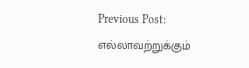Previous Post: எல்லாவற்றுக்கும்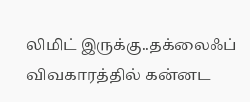லிமிட் இருக்கு..தக்லைஃப் விவகாரத்தில் கன்னட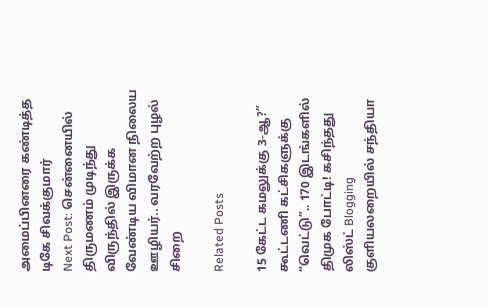அமைப்பினரை கண்டித்த டிகே சிவக்குமார்
Next Post: சென்னையில் திருமணம் முடிந்து விருந்தில் இருக்க வேண்டிய விமான நிலைய ஊழியர்.. வரவேற்ற புழல் சிறை

Related Posts

15 கேட்ட கமலுக்கு 3-ஆ?” கூட்டணி கட்சிகளுக்கு “வெட்டு”.. 170 இடங்களில் திமுக போட்டி! கசிந்தது லிஸ்ட் Blogging
குளியலறையில் சந்தியா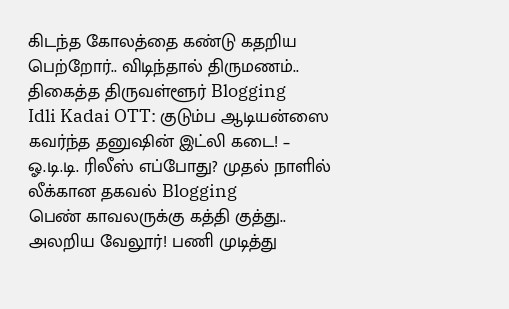கிடந்த கோலத்தை கண்டு கதறிய பெற்றோர்.. விடிந்தால் திருமணம்.. திகைத்த திருவள்ளூர் Blogging
Idli Kadai OTT: குடும்ப ஆடியன்ஸை கவர்ந்த தனுஷின் இட்லி கடை! – ஓ.டி.டி. ரிலீஸ் எப்போது? முதல் நாளில் லீக்கான தகவல் Blogging
பெண் காவலருக்கு கத்தி குத்து.. அலறிய வேலூர்! பணி முடித்து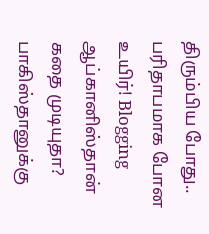திரும்பிய போது.. பரிதாபமாக போன உயிர்! Blogging
ஆப்கானிஸ்தான் கதை முடியுதா? பாகிஸ்தானுக்கு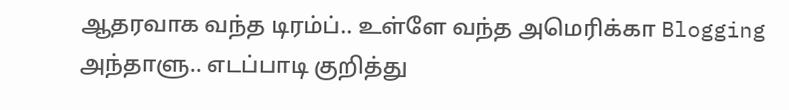ஆதரவாக வந்த டிரம்ப்.. உள்ளே வந்த அமெரிக்கா Blogging
அந்தாளு.. எடப்பாடி குறித்து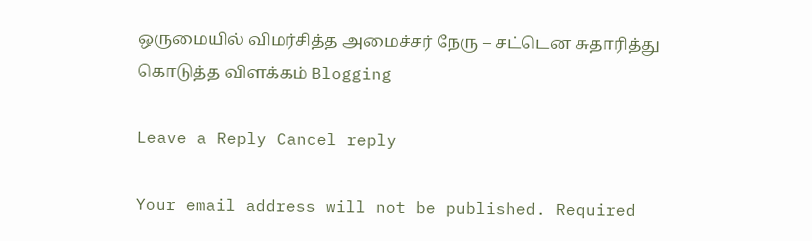ஒருமையில் விமர்சித்த அமைச்சர் நேரு – சட்டென சுதாரித்து கொடுத்த விளக்கம் Blogging

Leave a Reply Cancel reply

Your email address will not be published. Required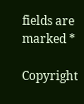fields are marked *

Copyright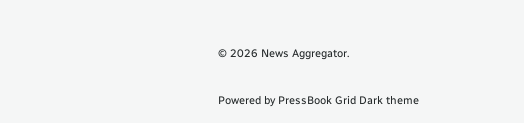© 2026 News Aggregator.

Powered by PressBook Grid Dark theme